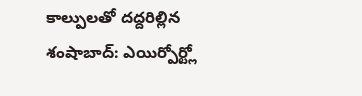కాల్పులతో దద్దరిల్లిన శంషాబాద్: ఎయిర్పోర్ట్లో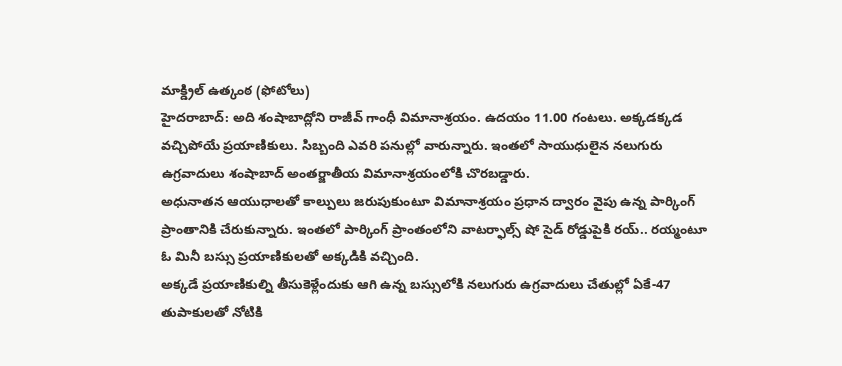మాక్డ్రిల్ ఉత్కంఠ (ఫోటోలు)
హైదరాబాద్: అది శంషాబాద్లోని రాజీవ్ గాంధీ విమానాశ్రయం. ఉదయం 11.00 గంటలు. అక్కడక్కడ వచ్చిపోయే ప్రయాణికులు. సిబ్బంది ఎవరి పనుల్లో వారున్నారు. ఇంతలో సాయుధులైన నలుగురు ఉగ్రవాదులు శంషాబాద్ అంతర్జాతీయ విమానాశ్రయంలోకి చొరబడ్డారు.
అధునాతన ఆయుధాలతో కాల్పులు జరుపుకుంటూ విమానాశ్రయం ప్రధాన ద్వారం వైపు ఉన్న పార్కింగ్ ప్రాంతానికి చేరుకున్నారు. ఇంతలో పార్కింగ్ ప్రాంతంలోని వాటర్ఫాల్స్ షో సైడ్ రోడ్డుపైకి రయ్.. రయ్మంటూ ఓ మినీ బస్సు ప్రయాణికులతో అక్కడికి వచ్చింది.
అక్కడే ప్రయాణికుల్ని తీసుకెళ్లేందుకు ఆగి ఉన్న బస్సులోకి నలుగురు ఉగ్రవాదులు చేతుల్లో ఏకే-47 తుపాకులతో నోటికి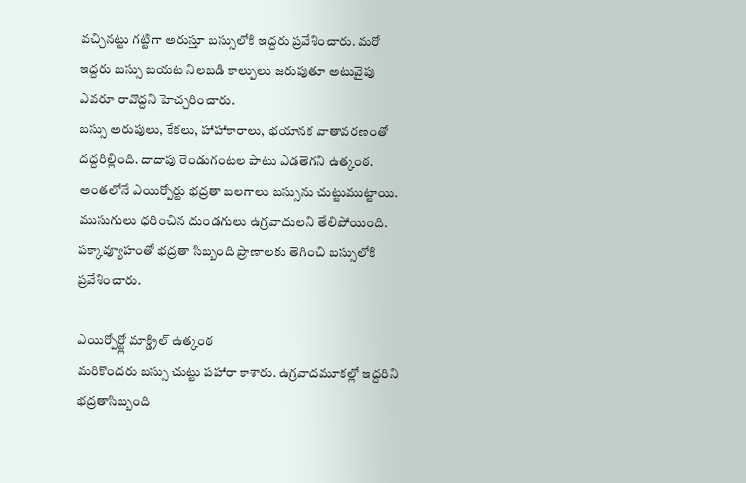వచ్చినట్టు గట్టిగా అరుస్తూ బస్సులోకి ఇద్దరు ప్రవేశించారు. మరో ఇద్దరు బస్సు బయట నిలబడి కాల్పులు జరుపుతూ అటువైపు ఎవరూ రావొద్దని హెచ్చరించారు.
బస్సు అరుపులు, కేకలు, హాహాకారాలు, భయానక వాతావరణంతో దద్దరిల్లింది. దాదాపు రెండుగంటల పాటు ఎడతెగని ఉత్కంఠ. అంతలోనే ఎయిర్పోర్టు భద్రతా బలగాలు బస్సును చుట్టుముట్టాయి. ముసుగులు ధరించిన దుండగులు ఉగ్రవాదులని తేలిపోయింది. పక్కావ్యూహంతో భద్రతా సిబ్బంది ప్రాణాలకు తెగించి బస్సులోకి ప్రవేశించారు.

ఎయిర్పోర్ట్లో మాక్డ్రిల్ ఉత్కంఠ
మరికొందరు బస్సు చుట్టు పహారా కాశారు. ఉగ్రవాదమూకల్లో ఇద్దరిని భద్రతాసిబ్బంది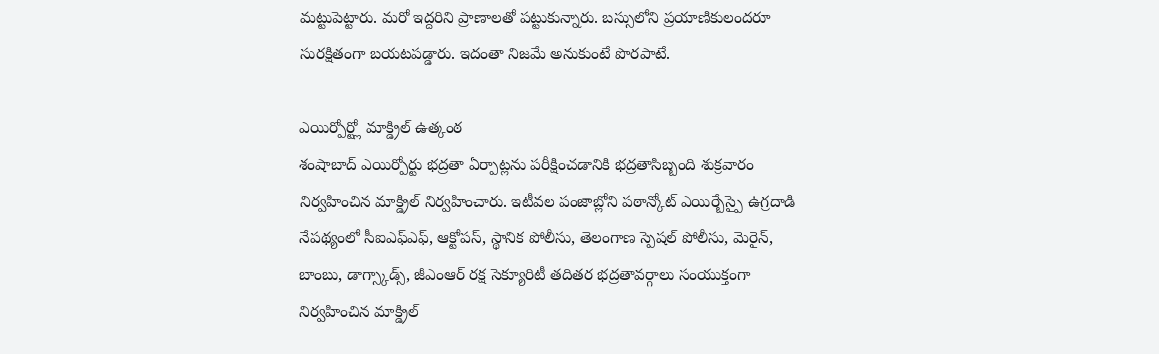మట్టుపెట్టారు. మరో ఇద్దరిని ప్రాణాలతో పట్టుకున్నారు. బస్సులోని ప్రయాణికులందరూ సురక్షితంగా బయటపడ్డారు. ఇదంతా నిజమే అనుకుంటే పొరపాటే.

ఎయిర్పోర్ట్లో మాక్డ్రిల్ ఉత్కంఠ
శంషాబాద్ ఎయిర్పోర్టు భద్రతా ఏర్పాట్లను పరీక్షించడానికి భద్రతాసిబ్బంది శుక్రవారం నిర్వహించిన మాక్డ్రిల్ నిర్వహించారు. ఇటీవల పంజాబ్లోని పఠాన్కోట్ ఎయిర్బేస్పై ఉగ్రదాడి నేపథ్యంలో సీఐఎఫ్ఎఫ్, ఆక్టోపస్, స్థానిక పోలీసు, తెలంగాణ స్పెషల్ పోలీసు, మెరైన్, బాంబు, డాగ్స్కాడ్స్, జీఎంఆర్ రక్ష సెక్యూరిటీ తదితర భద్రతావర్గాలు సంయుక్తంగా నిర్వహించిన మాక్డ్రిల్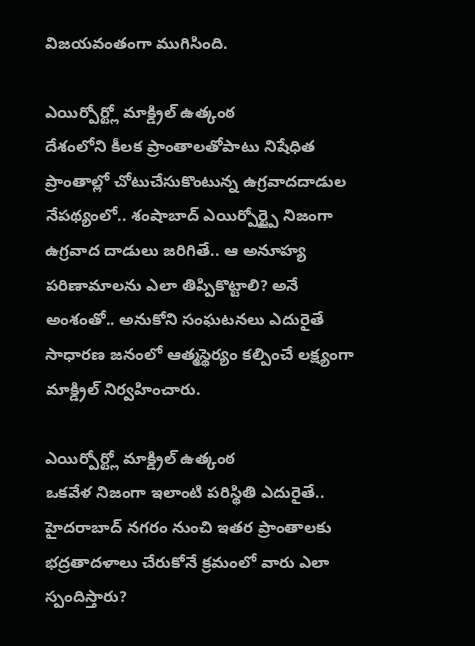విజయవంతంగా ముగిసింది.

ఎయిర్పోర్ట్లో మాక్డ్రిల్ ఉత్కంఠ
దేశంలోని కీలక ప్రాంతాలతోపాటు నిషేధిత ప్రాంతాల్లో చోటుచేసుకొంటున్న ఉగ్రవాదదాడుల నేపథ్యంలో.. శంషాబాద్ ఎయిర్పోర్ట్పై నిజంగా ఉగ్రవాద దాడులు జరిగితే.. ఆ అనూహ్య పరిణామాలను ఎలా తిప్పికొట్టాలి? అనే అంశంతో.. అనుకోని సంఘటనలు ఎదురైతే సాధారణ జనంలో ఆత్మస్థెర్యం కల్పించే లక్ష్యంగా మాక్డ్రిల్ నిర్వహించారు.

ఎయిర్పోర్ట్లో మాక్డ్రిల్ ఉత్కంఠ
ఒకవేళ నిజంగా ఇలాంటి పరిస్థితి ఎదురైతే.. హైదరాబాద్ నగరం నుంచి ఇతర ప్రాంతాలకు భద్రతాదళాలు చేరుకోనే క్రమంలో వారు ఎలా స్పందిస్తారు?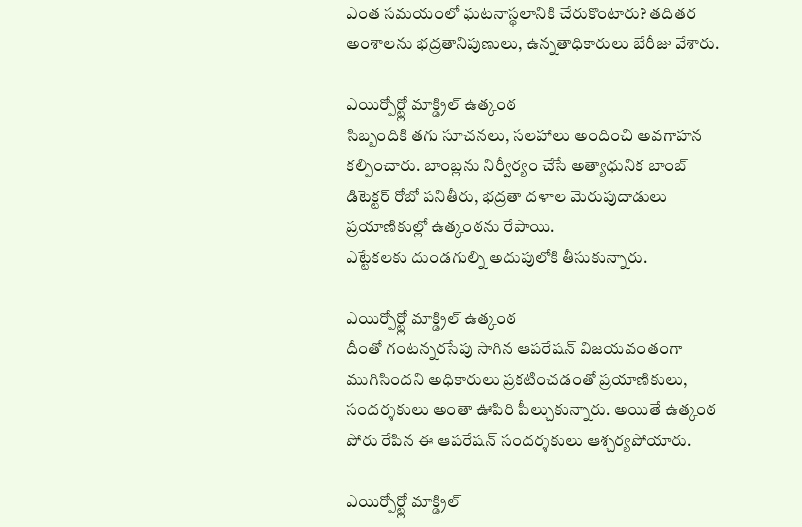ఎంత సమయంలో ఘటనాస్థలానికి చేరుకొంటారు? తదితర అంశాలను భద్రతానిపుణులు, ఉన్నతాధికారులు బేరీజు వేశారు.

ఎయిర్పోర్ట్లో మాక్డ్రిల్ ఉత్కంఠ
సిబ్బందికి తగు సూచనలు, సలహాలు అందించి అవగాహన కల్పించారు. బాంబ్లను నిర్వీర్యం చేసే అత్యాధునిక బాంబ్ డిటెక్టర్ రోబో పనితీరు, భద్రతా దళాల మెరుపుదాడులు ప్రయాణికుల్లో ఉత్కంఠను రేపాయి.
ఎట్టేకలకు దుండగుల్ని అదుపులోకి తీసుకున్నారు.

ఎయిర్పోర్ట్లో మాక్డ్రిల్ ఉత్కంఠ
దీంతో గంటన్నరసేపు సాగిన ఆపరేషన్ విజయవంతంగా ముగిసిందని అధికారులు ప్రకటించడంతో ప్రయాణికులు, సందర్శకులు అంతా ఊపిరి పీల్చుకున్నారు. అయితే ఉత్కంఠ పోరు రేపిన ఈ ఆపరేషన్ సందర్శకులు ఆశ్చర్యపోయారు.

ఎయిర్పోర్ట్లో మాక్డ్రిల్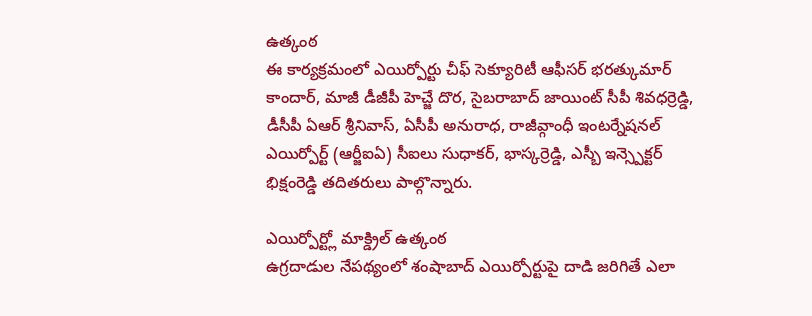ఉత్కంఠ
ఈ కార్యక్రమంలో ఎయిర్పోర్టు చీఫ్ సెక్యూరిటీ ఆఫీసర్ భరత్కుమార్ కాందార్, మాజీ డీజీపీ హెచ్జే దొర, సైబరాబాద్ జాయింట్ సీపీ శివధర్రెడ్డి, డీసీపీ ఏఆర్ శ్రీనివాస్, ఏసీపీ అనురాధ, రాజీవ్గాంధీ ఇంటర్నేషనల్ ఎయిర్పోర్ట్ (ఆర్జీఐఏ) సీఐలు సుధాకర్, భాస్కర్రెడ్డి, ఎస్బీ ఇన్స్పెక్టర్ భిక్షంరెడ్డి తదితరులు పాల్గొన్నారు.

ఎయిర్పోర్ట్లో మాక్డ్రిల్ ఉత్కంఠ
ఉగ్రదాడుల నేపథ్యంలో శంషాబాద్ ఎయిర్పోర్టుపై దాడి జరిగితే ఎలా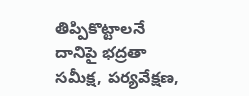తిప్పికొట్టాలనే దానిపై భద్రతా సమీక్ష, పర్యవేక్షణ,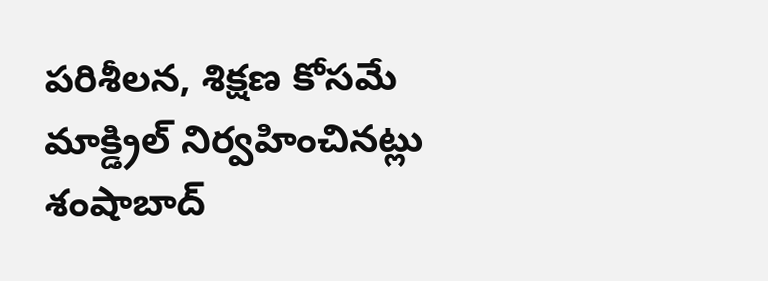పరిశీలన, శిక్షణ కోసమే మాక్డ్రిల్ నిర్వహించినట్లు శంషాబాద్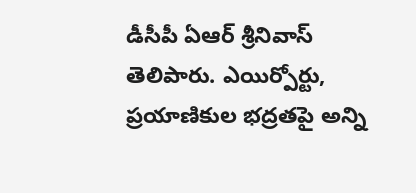డీసీపీ ఏఆర్ శ్రీనివాస్ తెలిపారు. ఎయిర్పోర్టు, ప్రయాణికుల భద్రతపై అన్ని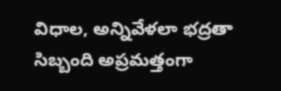విధాల, అన్నివేళలా భద్రతా సిబ్బంది అప్రమత్తంగా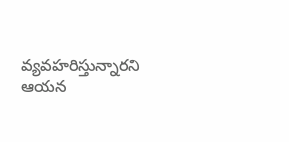వ్యవహరిస్తున్నారని ఆయన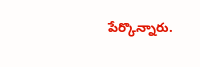పేర్కొన్నారు.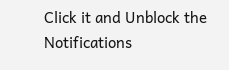Click it and Unblock the Notifications